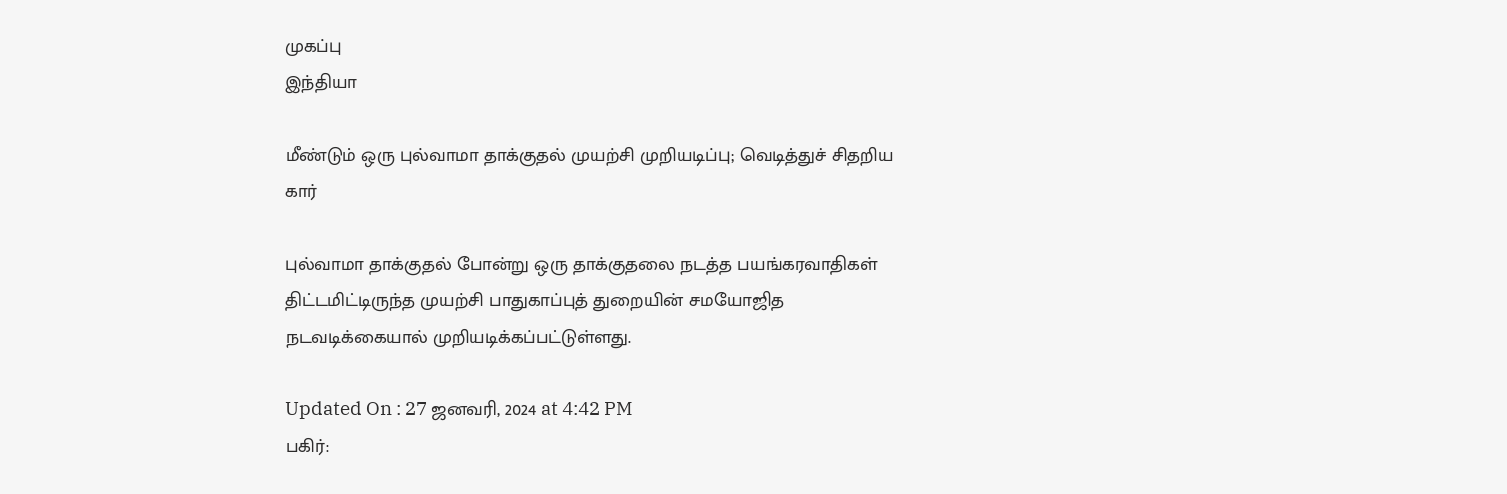முகப்பு
இந்தியா

மீண்டும் ஒரு புல்வாமா தாக்குதல் முயற்சி முறியடிப்பு; வெடித்துச் சிதறிய கார்

புல்வாமா தாக்குதல் போன்று ஒரு தாக்குதலை நடத்த பயங்கரவாதிகள் திட்டமிட்டிருந்த முயற்சி பாதுகாப்புத் துறையின் சமயோஜித நடவடிக்கையால் முறியடிக்கப்பட்டுள்ளது.

Updated On : 27 ஜனவரி, 2024 at 4:42 PM
பகிர்: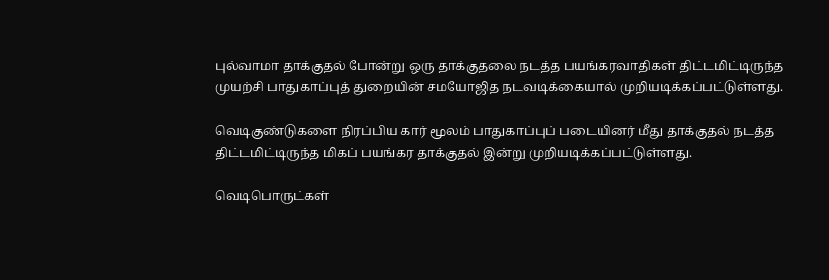புல்வாமா தாக்குதல் போன்று ஒரு தாக்குதலை நடத்த பயங்கரவாதிகள் திட்டமிட்டிருந்த முயற்சி பாதுகாப்புத் துறையின் சமயோஜித நடவடிக்கையால் முறியடிக்கப்பட்டுள்ளது.

வெடிகுண்டுகளை நிரப்பிய கார் மூலம் பாதுகாப்புப் படையினர் மீது தாக்குதல் நடத்த திட்டமிட்டிருந்த மிகப் பயங்கர தாக்குதல் இன்று முறியடிக்கப்பட்டுள்ளது.

வெடிபொருட்கள்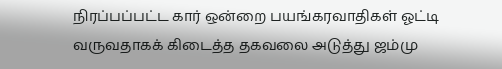நிரப்பப்பட்ட கார் ஒன்றை பயங்கரவாதிகள் ஓட்டி வருவதாகக் கிடைத்த தகவலை அடுத்து ஜம்மு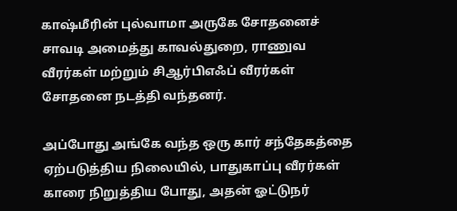காஷ்மீரின் புல்வாமா அருகே சோதனைச் சாவடி அமைத்து காவல்துறை, ராணுவ வீரர்கள் மற்றும் சிஆர்பிஎஃப் வீரர்கள் சோதனை நடத்தி வந்தனர்.

அப்போது அங்கே வந்த ஒரு கார் சந்தேகத்தை ஏற்படுத்திய நிலையில், பாதுகாப்பு வீரர்கள் காரை நிறுத்திய போது, அதன் ஓட்டுநர்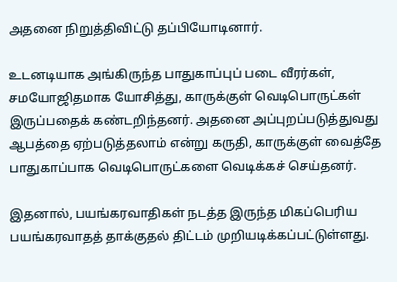அதனை நிறுத்திவிட்டு தப்பியோடினார்.

உடனடியாக அங்கிருந்த பாதுகாப்புப் படை வீரர்கள், சமயோஜிதமாக யோசித்து, காருக்குள் வெடிபொருட்கள்  இருப்பதைக் கண்டறிந்தனர். அதனை அப்புறப்படுத்துவது ஆபத்தை ஏற்படுத்தலாம் என்று கருதி, காருக்குள் வைத்தே பாதுகாப்பாக வெடிபொருட்களை வெடிக்கச் செய்தனர்.

இதனால், பயங்கரவாதிகள் நடத்த இருந்த மிகப்பெரிய பயங்கரவாதத் தாக்குதல் திட்டம் முறியடிக்கப்பட்டுள்ளது.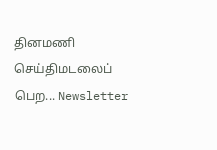தினமணி செய்திமடலைப் பெற... Newsletter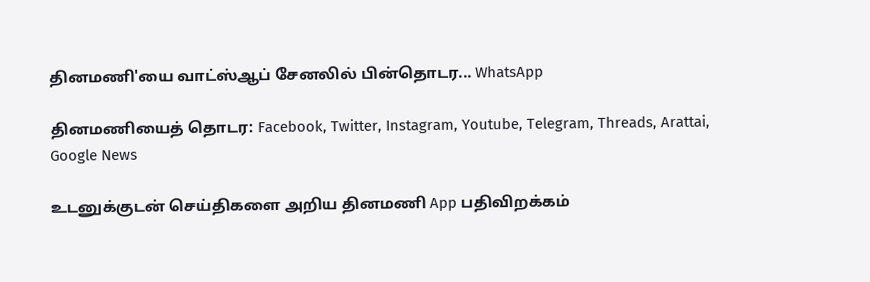தினமணி'யை வாட்ஸ்ஆப் சேனலில் பின்தொடர... WhatsApp

தினமணியைத் தொடர: Facebook, Twitter, Instagram, Youtube, Telegram, Threads, Arattai, Google News

உடனுக்குடன் செய்திகளை அறிய தினமணி App பதிவிறக்கம்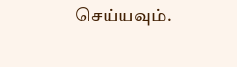செய்யவும்.